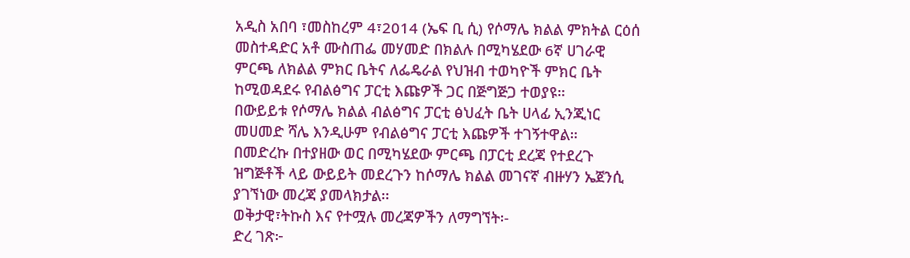አዲስ አበባ ፣መስከረም 4፣2014 (ኤፍ ቢ ሲ) የሶማሌ ክልል ምክትል ርዕሰ መስተዳድር አቶ ሙስጠፌ መሃመድ በክልሉ በሚካሄደው 6ኛ ሀገራዊ ምርጫ ለክልል ምክር ቤትና ለፌዴራል የህዝብ ተወካዮች ምክር ቤት ከሚወዳደሩ የብልፅግና ፓርቲ እጩዎች ጋር በጅግጅጋ ተወያዩ።
በውይይቱ የሶማሌ ክልል ብልፅግና ፓርቲ ፅህፈት ቤት ሀላፊ ኢንጂነር መሀመድ ሻሌ እንዲሁም የብልፅግና ፓርቲ እጩዎች ተገኝተዋል።
በመድረኩ በተያዘው ወር በሚካሄደው ምርጫ በፓርቲ ደረጃ የተደረጉ ዝግጅቶች ላይ ውይይት መደረጉን ከሶማሌ ክልል መገናኛ ብዙሃን ኤጀንሲ ያገኘነው መረጃ ያመላክታል፡፡
ወቅታዊ፣ትኩስ እና የተሟሉ መረጃዎችን ለማግኘት፡-
ድረ ገጽ፦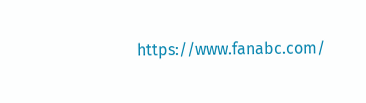https://www.fanabc.com/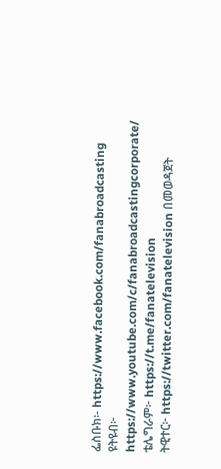ፌስቡክ፡- https://www.facebook.com/fanabroadcasting
ዩትዩብ፦ https://www.youtube.com/c/fanabroadcastingcorporate/
ቴሌግራም፦ https://t.me/fanatelevision
ትዊተር፦ https://twitter.com/fanatelevision በመወዳጀት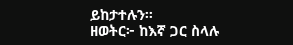ይከታተሉን፡፡
ዘወትር፦ ከእኛ ጋር ስላሉ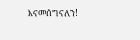እናመሰግናለን!